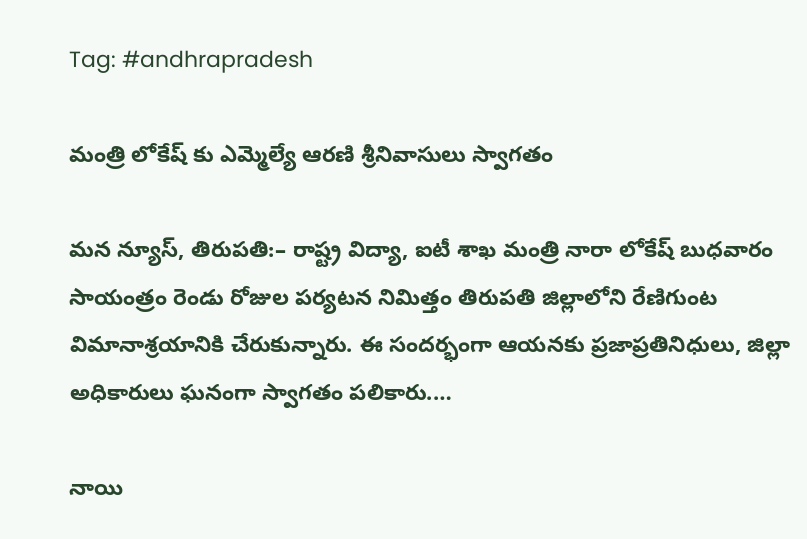Tag: #andhrapradesh

మంత్రి లోకేష్ కు ఎమ్మెల్యే ఆర‌ణి శ్రీనివాసులు స్వాగ‌తం

మన న్యూస్, తిరుప‌తి:– రాష్ట్ర విద్యా, ఐటీ శాఖ మంత్రి నారా లోకేష్ బుధవారం సాయంత్రం రెండు రోజుల పర్యటన నిమిత్తం తిరుప‌తి జిల్లాలోని రేణిగుంట విమానాశ్ర‌యానికి చేరుకున్నారు. ఈ సందర్భంగా ఆయనకు ప్రజాప్రతినిధులు, జిల్లా అధికారులు ఘనంగా స్వాగతం పలికారు.…

నాయి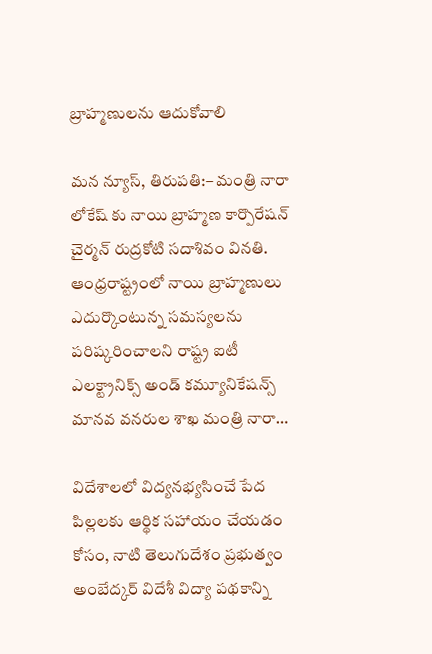బ్రాహ్మణులను ఆదుకోవాలి

మన న్యూస్, తిరుపతి:– మంత్రి నారా లోకేష్ కు నాయి బ్రాహ్మణ కార్పొరేషన్ చైర్మన్ రుద్రకోటి సదాశివం వినతి. ఆంధ్రరాష్ట్రంలో నాయి బ్రాహ్మణులు ఎదుర్కొంటున్న సమస్యలను పరిష్కరించాలని రాష్ట్ర ఐటీ ఎలక్ట్రానిక్స్ అండ్ కమ్యూనికేషన్స్ మానవ వనరుల శాఖ మంత్రి నారా…

విదేశాలలో విద్యనభ్యసించే పేద పిల్లలకు ఆర్థిక సహాయం చేయడం కోసం, నాటి తెలుగుదేశం ప్రభుత్వం అంబేద్కర్ విదేశీ విద్యా పథకాన్ని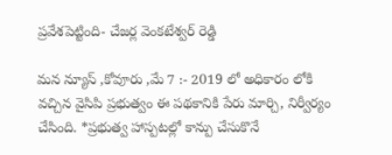ప్రవేశపెట్టింది- చేజర్ల వెంకటేశ్వర్ రెడ్డి

మన న్యూస్ ,కోవూరు ,మే 7 :- 2019 లో అధికారం లోకి వచ్చిన వైసిపి ప్రభుత్వం ఈ పథకానికి పేరు మార్చి, నిర్వీర్యం చేసింది. *ప్రభుత్వ హాస్పటల్లో కాన్పు చేసుకొనే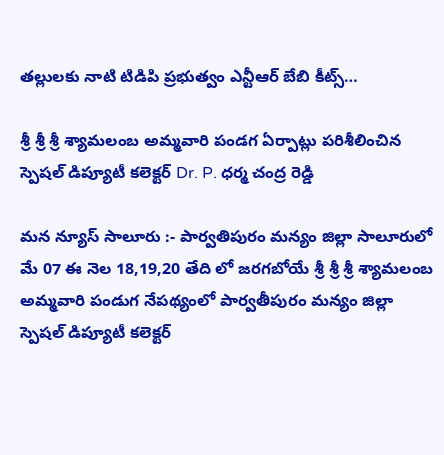తల్లులకు నాటి టిడిపి ప్రభుత్వం ఎన్టీఆర్ బేబి కీట్స్…

శ్రీ శ్రీ శ్రీ శ్యామలంబ అమ్మవారి పండగ ఏర్పాట్లు పరిశీలించిన స్పెషల్ డిప్యూటీ కలెక్టర్ Dr. P. ధర్మ చంద్ర రెడ్డి

మన న్యూస్ సాలూరు :- పార్వతిపురం మన్యం జిల్లా సాలూరులో మే 07 ఈ నెల 18,19,20 తేది లో జరగబోయే శ్రీ శ్రీ శ్రీ శ్యామలంబ అమ్మవారి పండుగ నేపథ్యంలో పార్వతీపురం మన్యం జిల్లా స్పెషల్ డిప్యూటీ కలెక్టర్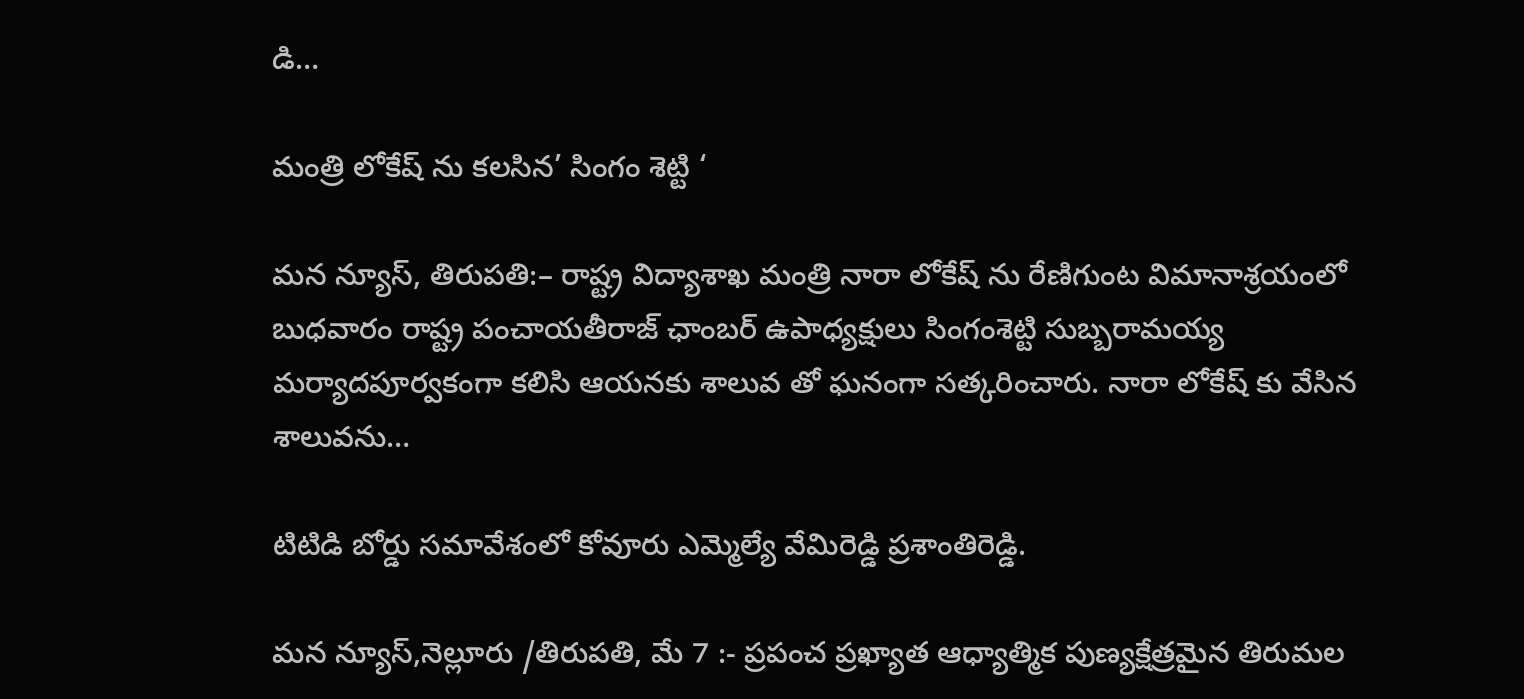డి…

మంత్రి లోకేష్ ను కలసిన’ సింగం శెట్టి ‘

మన న్యూస్, తిరుపతి:– రాష్ట్ర విద్యాశాఖ మంత్రి నారా లోకేష్ ను రేణిగుంట విమానాశ్రయంలో బుధవారం రాష్ట్ర పంచాయతీరాజ్ ఛాంబర్ ఉపాధ్యక్షులు సింగంశెట్టి సుబ్బరామయ్య మర్యాదపూర్వకంగా కలిసి ఆయనకు శాలువ తో ఘనంగా సత్కరించారు. నారా లోకేష్ కు వేసిన శాలువను…

టిటిడి బోర్డు సమావేశంలో కోవూరు ఎమ్మెల్యే వేమిరెడ్డి ప్రశాంతిరెడ్డి.

మన న్యూస్,నెల్లూరు /తిరుపతి, మే 7 :- ప్ర‌పంచ ప్ర‌ఖ్యాత ఆధ్యాత్మిక పుణ్య‌క్షేత్ర‌మైన తిరుమల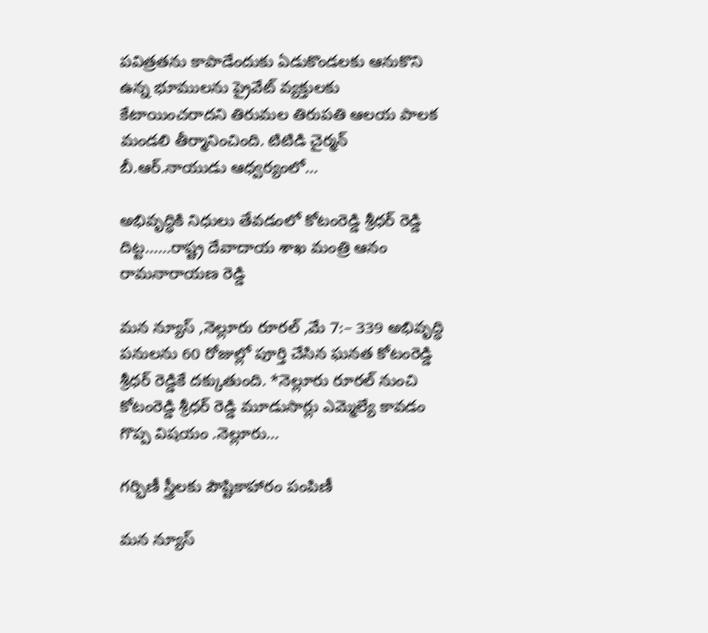పవిత్రతను కాపాడేందుకు ఏడుకొండలకు ఆనుకొని ఉన్న భూములను ప్రైవేట్ వ్యక్తులకు కేటాయించరాదని తిరుమల తిరుపతి ఆలయ పాలక మండలి తీర్మానించింది. టిటిడి చైర్మ‌న్ బీ.ఆర్.నాయుడు ఆధ్వర్యంలో…

అభివృద్ధికి నిధులు తేవడంలో కోటంరెడ్డి శ్రీధర్ రెడ్డి దిట్ట……రాష్ట్ర దేవాదాయ శాఖ మంత్రి ఆనం రామనారాయణ రెడ్డి

మన న్యూస్ ,నెల్లూరు రూరల్ ,మే 7:– 339 అభివృద్ధి పనులను 60 రోజుల్లో పూర్తి చేసిన ఘనత కోటంరెడ్డి శ్రీధర్ రెడ్డికే దక్కుతుంది. *నెల్లూరు రూరల్ నుంచి కోటంరెడ్డి శ్రీధర్ రెడ్డి మూడుసార్లు ఎమ్మెల్యే కావడం గొప్ప విషయం .నెల్లూరు…

గర్భిణీ స్త్రీలకు పౌష్టికాహారం పంపిణీ

మన న్యూస్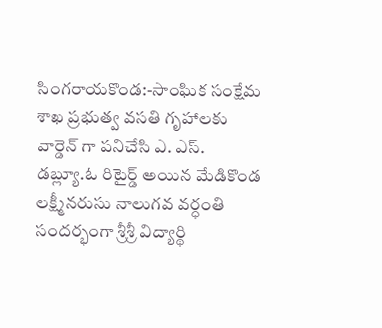సింగరాయకొండ:-సాంఘిక సంక్షేమ శాఖ ప్రభుత్వ వసతి గృహాలకు వార్డెన్ గా పనిచేసి ఎ. ఎస్. డబ్ల్యూ.ఓ రిటైర్డ్ అయిన మేడికొండ లక్ష్మీనరుసు నాలుగవ వర్ధంతి సందర్భంగా శ్రీశ్రీ విద్యార్థి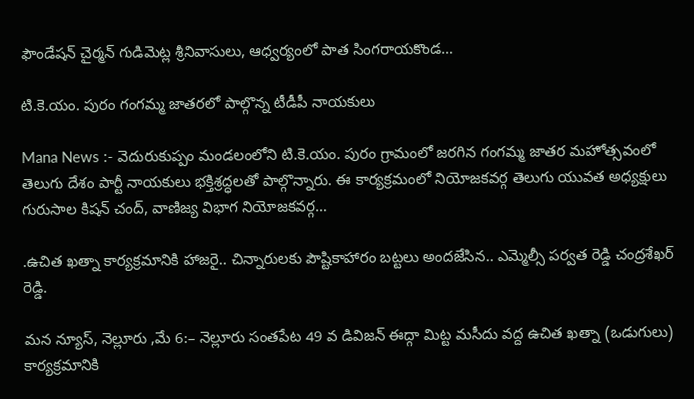ఫౌండేషన్ చైర్మన్ గుడిమెట్ల శ్రీనివాసులు, ఆధ్వర్యంలో పాత సింగరాయకొండ…

టి.కె.యం. పురం గంగమ్మ జాతరలో పాల్గొన్న టీడీపీ నాయకులు

Mana News :- వెదురుకుప్పం మండలంలోని టి.కె.యం. పురం గ్రామంలో జరగిన గంగమ్మ జాతర మహోత్సవంలో తెలుగు దేశం పార్టీ నాయకులు భక్తిశ్రద్ధలతో పాల్గొన్నారు. ఈ కార్యక్రమంలో నియోజకవర్గ తెలుగు యువత అధ్యక్షులు గురుసాల కిషన్ చంద్, వాణిజ్య విభాగ నియోజకవర్గ…

.ఉచిత ఖత్నా కార్యక్రమానికి హాజరై.. చిన్నారులకు పౌష్టికాహారం బట్టలు అందజేసిన.. ఎమ్మెల్సీ పర్వత రెడ్డి చంద్రశేఖర్ రెడ్డి.

మన న్యూస్, నెల్లూరు ,మే 6:– నెల్లూరు సంతపేట 49 వ డివిజన్ ఈద్గా మిట్ట మసీదు వద్ద ఉచిత ఖత్నా (ఒడుగులు) కార్యక్రమానికి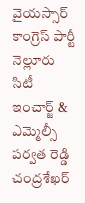వైయస్సార్ కాంగ్రెస్ పార్టీ నెల్లూరు సిటీ ఇంచార్జ్ & ఎమ్మెల్సీ పర్వత రెడ్డి చంద్రశేఖర్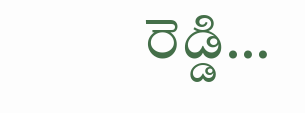రెడ్డి…